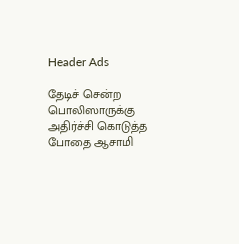Header Ads

தேடிச் சென்ற பொலிஸாருக்கு அதிர்ச்சி கொடுத்த போதை ஆசாமி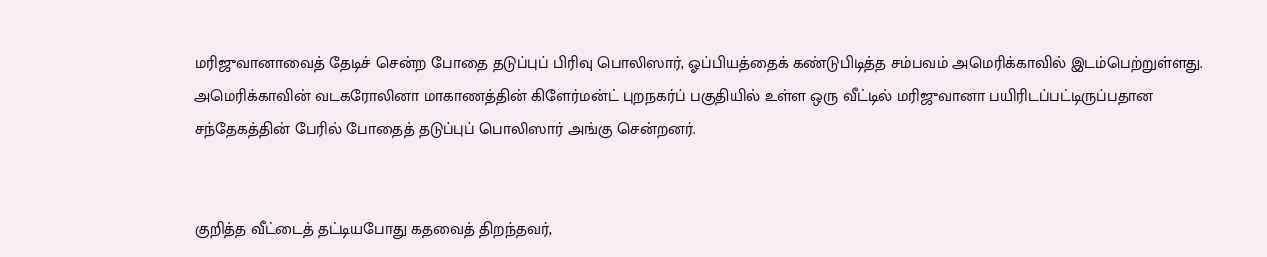மரிஜுவானாவைத் தேடிச் சென்ற போதை தடுப்புப் பிரிவு பொலிஸார், ஓப்பியத்தைக் கண்டுபிடித்த சம்பவம் அமெரிக்காவில் இடம்பெற்றுள்ளது. அமெரிக்காவின் வடகரோலினா மாகாணத்தின் கிளேர்மன்ட் புறநகர்ப் பகுதியில் உள்ள ஒரு வீட்டில் மரிஜுவானா பயிரிடப்பட்டிருப்பதான சந்தேகத்தின் பேரில் போதைத் தடுப்புப் பொலிஸார் அங்கு சென்றனர்.


குறித்த வீட்டைத் தட்டியபோது கதவைத் திறந்தவர்,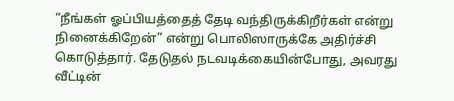“நீங்கள் ஓப்பியத்தைத் தேடி வந்திருக்கிறீர்கள் என்று நினைக்கிறேன்” என்று பொலிஸாருக்கே அதிர்ச்சி கொடுத்தார். தேடுதல் நடவடிக்கையின்போது, அவரது வீட்டின்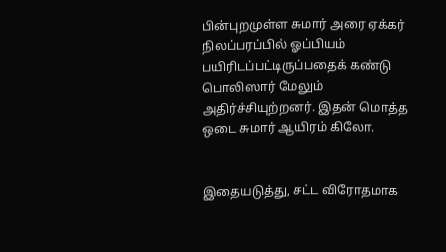பின்புறமுள்ள சுமார் அரை ஏக்கர் நிலப்பரப்பில் ஓப்பியம் பயிரிடப்பட்டிருப்பதைக் கண்டு பொலிஸார் மேலும் அதிர்ச்சியுற்றனர். இதன் மொத்த ஒடை சுமார் ஆயிரம் கிலோ.


இதையடுத்து, சட்ட விரோதமாக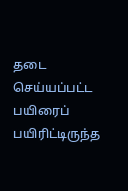தடை செய்யப்பட்ட பயிரைப் பயிரிட்டிருந்த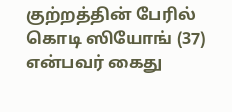குற்றத்தின் பேரில் கொடி ஸியோங் (37) என்பவர் கைது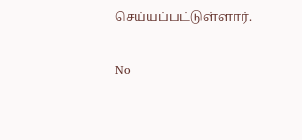செய்யப்பட்டுள்ளார்.

No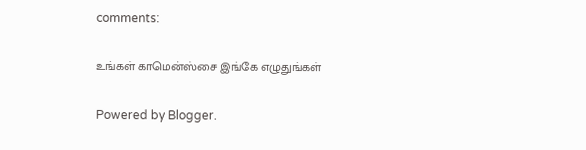comments:

உங்கள் காமென்ஸ்சை இங்கே எழுதுங்கள்

Powered by Blogger.